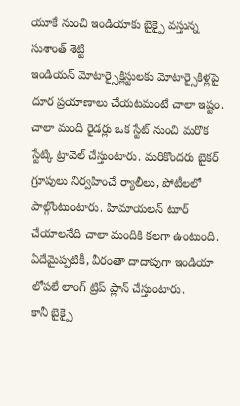యూకే నుంచి ఇండియాకు బైక్పై వస్తున్న సుశాంత్ శెట్టి
ఇండియన్ మోటార్సైక్లిస్టులకు మోటార్సైకిళ్లపై దూర ప్రయాణాలు చేయటమంటే చాలా ఇష్టం. చాలా మంది రైడర్లు ఒక స్టేట్ నుంచి మరొక స్టేట్కి ట్రావెల్ చేస్తుంటారు. మరికొందరు బైకర్ గ్రూపులు నిర్వహించే ర్యాలీలు, పోటీలలో పాల్గొంటుంటారు. హిమాయలన్ టూర్ చేయాలనేది చాలా మందికి కలగా ఉంటుంది. ఏదేమైప్పటికీ, వీరంతా దాదాపుగా ఇండియా లోపలే లాంగ్ ట్రిప్ ప్లాన్ చేస్తుంటారు.
కానీ బైక్పై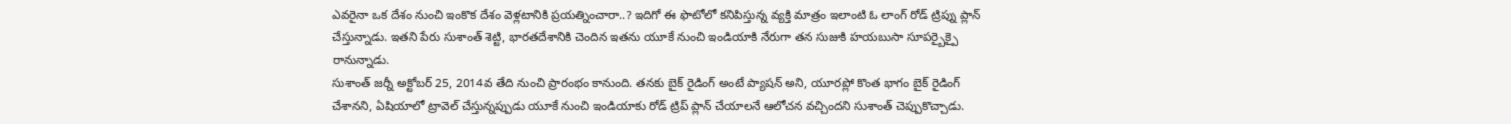ఎవరైనా ఒక దేశం నుంచి ఇంకొక దేశం వెళ్లటానికి ప్రయత్నించారా..? ఇదిగో ఈ ఫొటోలో కనిపిస్తున్న వ్యక్తి మాత్రం ఇలాంటి ఓ లాంగ్ రోడ్ ట్రిప్ను ప్లాన్ చేస్తున్నాడు. ఇతని పేరు సుశాంత్ శెట్టి, భారతదేశానికి చెందిన ఇతను యూకే నుంచి ఇండియాకి నేరుగా తన సుజుకి హయబుసా సూపర్బైక్పై రానున్నాడు.
సుశాంత్ జర్నీ అక్టోబర్ 25, 2014వ తేది నుంచి ప్రారంభం కానుంది. తనకు బైక్ రైడింగ్ అంటే ప్యాషన్ అని, యూరప్లో కొంత భాగం బైక్ రైడింగ్ చేశానని, ఏషియాలో ట్రావెల్ చేస్తున్నప్పుడు యూకే నుంచి ఇండియాకు రోడ్ ట్రిప్ ప్లాన్ చేయాలనే ఆలోచన వచ్చిందని సుశాంత్ చెప్పుకొచ్చాడు.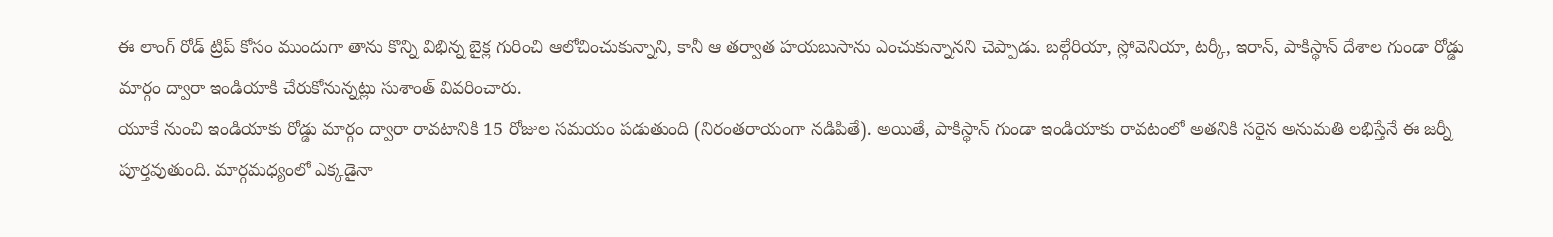ఈ లాంగ్ రోడ్ ట్రిప్ కోసం ముందుగా తాను కొన్ని విభిన్న బైక్ల గురించి ఆలోచించుకున్నాని, కానీ ఆ తర్వాత హయబుసాను ఎంచుకున్నానని చెప్పాడు. బల్గేరియా, స్లోవెనియా, టర్కీ, ఇరాన్, పాకిస్థాన్ దేశాల గుండా రోడ్డు మార్గం ద్వారా ఇండియాకి చేరుకోనున్నట్లు సుశాంత్ వివరించారు.
యూకే నుంచి ఇండియాకు రోడ్డు మార్గం ద్వారా రావటానికి 15 రోజుల సమయం పడుతుంది (నిరంతరాయంగా నడిపితే). అయితే, పాకిస్థాన్ గుండా ఇండియాకు రావటంలో అతనికి సరైన అనుమతి లభిస్తేనే ఈ జర్నీ పూర్తవుతుంది. మార్గమధ్యంలో ఎక్కడైనా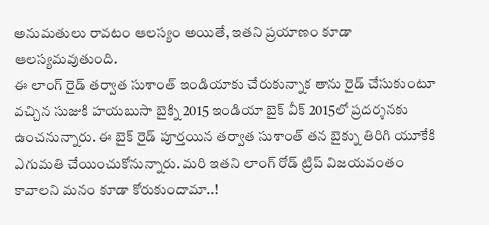అనుమతులు రావటం ఆలస్యం అయితే, ఇతని ప్రయాణం కూడా ఆలస్యమవుతుంది.
ఈ లాంగ్ రైడ్ తర్వాత సుశాంత్ ఇండియాకు చేరుకున్నాక తాను రైడ్ చేసుకుంటూ వచ్చిన సుజుకి హయబుసా బైక్ని 2015 ఇండియా బైక్ వీక్ 2015లో ప్రదర్శనకు ఉంచనున్నారు. ఈ బైక్ రైడ్ పూర్తయిన తర్వాత సుశాంత్ తన బైక్ను తిరిగి యూకేకి ఎగుమతి చేయించుకోనున్నారు. మరి ఇతని లాంగ్ రోడ్ ట్రిప్ విజయవంతం కావాలని మనం కూడా కోరుకుందామా..!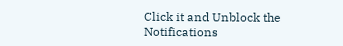Click it and Unblock the Notifications